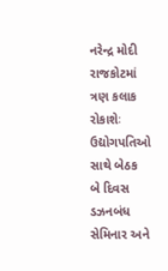નરેન્દ્ર મોદી રાજકોટમાં ત્રણ કલાક રોકાશેઃ ઉદ્યોગપતિઓ સાથે બેઠક
બે દિવસ ડઝનબંધ સેમિનાર અને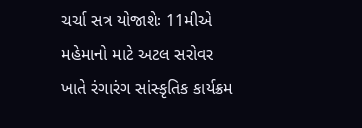ચર્ચા સત્ર યોજાશેઃ 11મીએ
મહેમાનો માટે અટલ સરોવર ખાતે રંગારંગ સાંસ્કૃતિક કાર્યક્રમ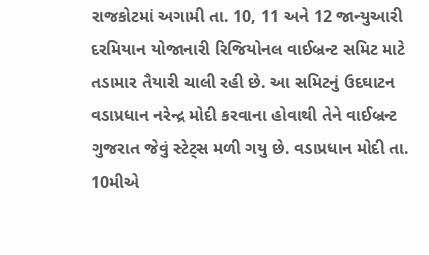રાજકોટમાં અગામી તા. 10, 11 અને 12 જાન્યુઆરી દરમિયાન યોજાનારી રિજિયોનલ વાઈબ્રન્ટ સમિટ માટે તડામાર તૈયારી ચાલી રહી છે. આ સમિટનું ઉદઘાટન વડાપ્રધાન નરેન્દ્ર મોદી કરવાના હોવાથી તેને વાઈબ્રન્ટ ગુજરાત જેવું સ્ટેટ્સ મળી ગયુ છે. વડાપ્રધાન મોદી તા. 10મીએ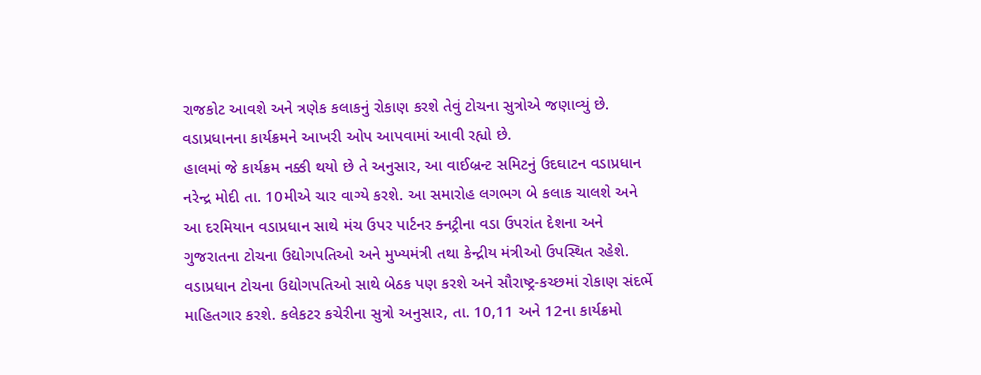રાજકોટ આવશે અને ત્રણેક કલાકનું રોકાણ કરશે તેવું ટોચના સુત્રોએ જણાવ્યું છે. વડાપ્રધાનના કાર્યક્રમને આખરી ઓપ આપવામાં આવી રહ્યો છે.
હાલમાં જે કાર્યક્રમ નક્કી થયો છે તે અનુસાર, આ વાઈબ્રન્ટ સમિટનું ઉદઘાટન વડાપ્રધાન નરેન્દ્ર મોદી તા. 10મીએ ચાર વાગ્યે કરશે. આ સમારોહ લગભગ બે કલાક ચાલશે અને આ દરમિયાન વડાપ્રધાન સાથે મંચ ઉપર પાર્ટનર ક્નટ્રીના વડા ઉપરાંત દેશના અને ગુજરાતના ટોચના ઉદ્યોગપતિઓ અને મુખ્યમંત્રી તથા કેન્દ્રીય મંત્રીઓ ઉપસ્થિત રહેશે. વડાપ્રધાન ટોચના ઉદ્યોગપતિઓ સાથે બેઠક પણ કરશે અને સૌરાષ્ટ્ર-કચ્છમાં રોકાણ સંદર્ભે માહિતગાર કરશે. કલેકટર કચેરીના સુત્રો અનુસાર, તા. 10,11 અને 12ના કાર્યક્રમો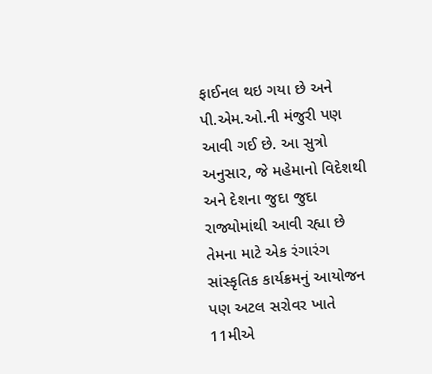ફાઈનલ થઇ ગયા છે અને પી.એમ.ઓ.ની મંજુરી પણ આવી ગઈ છે. આ સુત્રો અનુસાર, જે મહેમાનો વિદેશથી અને દેશના જુદા જુદા રાજ્યોમાંથી આવી રહ્યા છે તેમના માટે એક રંગારંગ સાંસ્કૃતિક કાર્યક્રમનું આયોજન પણ અટલ સરોવર ખાતે 11મીએ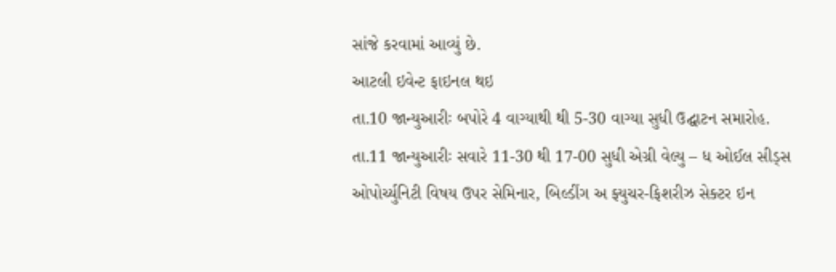સાંજે કરવામાં આવ્યું છે.
આટલી ઇવેન્ટ ફાઇનલ થઇ
તા.10 જાન્યુઆરીઃ બપોરે 4 વાગ્યાથી થી 5-30 વાગ્યા સુધી ઉદ્ઘાટન સમારોહ.
તા.11 જાન્યુઆરીઃ સવારે 11-30 થી 17-00 સુધી એગ્રી વેલ્યુ – ધ ઓઈલ સીડ્સ ઓપોર્ચ્યુનિટી વિષય ઉપર સેમિનાર, બિલ્ડીંગ અ ફ્યુચર-ફિશરીઝ સેક્ટર ઇન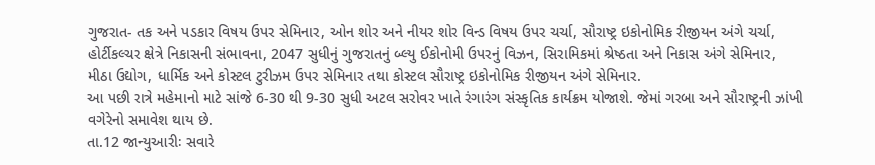ગુજરાત- તક અને પડકાર વિષય ઉપર સેમિનાર, ઓન શોર અને નીયર શોર વિન્ડ વિષય ઉપર ચર્ચા, સૌરાષ્ટ્ર ઇકોનોમિક રીજીયન અંગે ચર્ચા, હોર્ટીકલ્ચર ક્ષેત્રે નિકાસની સંભાવના, 2047 સુધીનું ગુજરાતનું બ્લ્યુ ઈકોનોમી ઉપરનું વિઝન, સિરામિકમાં શ્રેષ્ઠતા અને નિકાસ અંગે સેમિનાર, મીઠા ઉદ્યોગ, ધાર્મિક અને કોસ્ટલ ટુરીઝમ ઉપર સેમિનાર તથા કોસ્ટલ સૌરાષ્ટ્ર ઇકોનોમિક રીજીયન અંગે સેમિનાર.
આ પછી રાત્રે મહેમાનો માટે સાંજે 6-30 થી 9-30 સુધી અટલ સરોવર ખાતે રંગારંગ સંસ્કૃતિક કાર્યક્રમ યોજાશે. જેમાં ગરબા અને સૌરાષ્ટ્રની ઝાંખી વગેરેનો સમાવેશ થાય છે.
તા.12 જાન્યુઆરીઃ સવારે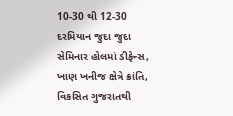10-30 થી 12-30 દરમિયાન જુદા જુદા સેમિનાર હોલમાં ડીફેન્સ, ખાણ ખનીજ ક્ષેત્રે ક્રાંતિ, વિકસિત ગુજરાતથી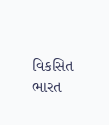વિકસિત ભારત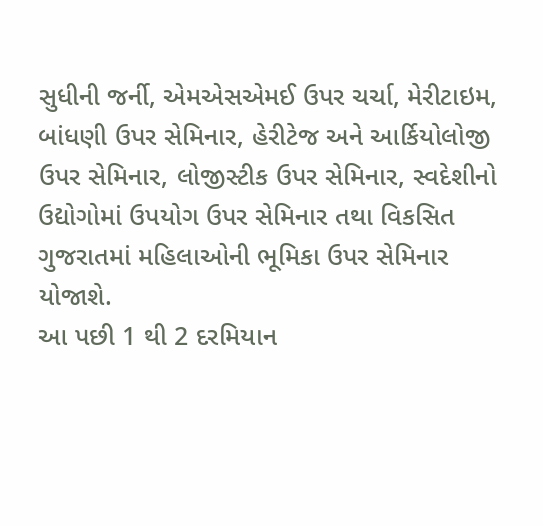સુધીની જર્ની, એમએસએમઈ ઉપર ચર્ચા, મેરીટાઇમ, બાંધણી ઉપર સેમિનાર, હેરીટેજ અને આર્કિયોલોજી ઉપર સેમિનાર, લોજીસ્ટીક ઉપર સેમિનાર, સ્વદેશીનો ઉદ્યોગોમાં ઉપયોગ ઉપર સેમિનાર તથા વિકસિત ગુજરાતમાં મહિલાઓની ભૂમિકા ઉપર સેમિનાર યોજાશે.
આ પછી 1 થી 2 દરમિયાન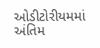ઓડીટોરીયમમાં અંતિમ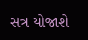સત્ર યોજાશે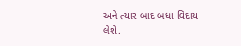અને ત્યાર બાદ બધા વિદાય લેશે.